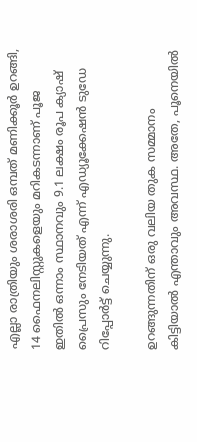എല്ലാ രാത്രിയും ശരാശരി ഒമ്പത് മണിക്കൂർ ഉറങ്ങി, 14 ഫൈനലിസ്റ്റുകളെയും മറികടന്നാണ് പൂജ ഇതിൽ ഒന്നാം സ്ഥാനവും 9.1 ലക്ഷം രൂപ ക്യാഷ് പ്രൈസും നേടിയത് എന്ന് എഡ്യൂക്കേഷൻ ടുഡേ റിപ്പോർട്ട് ചെയ്യുന്നു.

ഉറങ്ങുന്നതിന് ഒരു വലിയ തുക സമ്മാനം കിട്ടിയാൽ എന്താവും അവസ്ഥ. അതേ, പൂനെയിൽ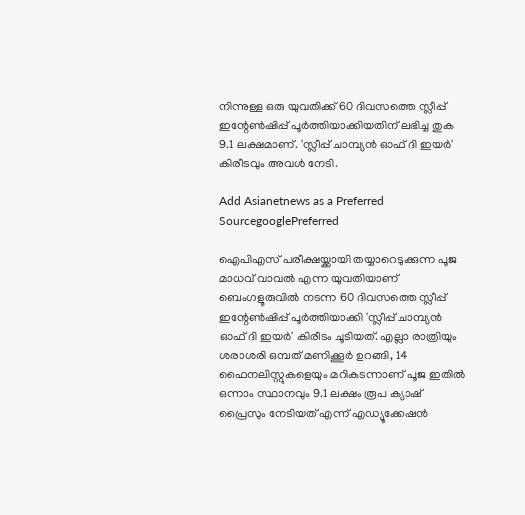നിന്നുള്ള ഒരു യുവതിക്ക് 60 ദിവസത്തെ സ്ലീപ്പ് ഇന്റേൺഷിപ്പ് പൂർത്തിയാക്കിയതിന് ലഭിച്ച തുക 9.1 ലക്ഷമാണ്. 'സ്ലീപ്പ് ചാമ്പ്യൻ ഓഫ് ദി ഇയർ' കിരീടവും അവൾ നേടി.

Add Asianetnews as a Preferred SourcegooglePreferred

ഐപിഎസ് പരീക്ഷയ്ക്കായി തയ്യാറെടുക്കുന്ന പൂജ മാധവ് വാവൽ എന്ന യുവതിയാണ് ബെംഗളൂരുവിൽ നടന്ന 60 ദിവസത്തെ സ്ലീപ്പ് ഇന്റേൺഷിപ്പ് പൂർത്തിയാക്കി 'സ്ലീപ്പ് ചാമ്പ്യൻ ഓഫ് ദി ഇയർ' കിരീടം ചൂടിയത്. എല്ലാ രാത്രിയും ശരാശരി ഒമ്പത് മണിക്കൂർ ഉറങ്ങി, 14 ഫൈനലിസ്റ്റുകളെയും മറികടന്നാണ് പൂജ ഇതിൽ ഒന്നാം സ്ഥാനവും 9.1 ലക്ഷം രൂപ ക്യാഷ് പ്രൈസും നേടിയത് എന്ന് എഡ്യൂക്കേഷൻ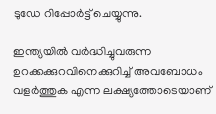ടുഡേ റിപ്പോർട്ട് ചെയ്യുന്നു.

ഇന്ത്യയിൽ വർദ്ധിച്ചുവരുന്ന ഉറക്കക്കുറവിനെക്കുറിച്ച് അവബോധം വളർത്തുക എന്ന ലക്ഷ്യത്തോടെയാണ്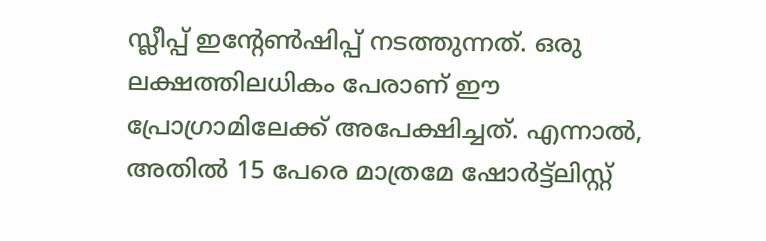സ്ലീപ്പ് ഇന്റേൺഷിപ്പ് നടത്തുന്നത്. ഒരു ലക്ഷത്തിലധികം പേരാണ് ഈ പ്രോഗ്രാമിലേക്ക് അപേക്ഷിച്ചത്. എന്നാൽ, അതിൽ 15 പേരെ മാത്രമേ ഷോർട്ട്‌ലിസ്റ്റ്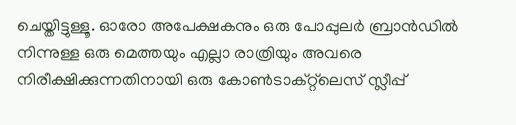ചെയ്തിട്ടുള്ളൂ. ഓരോ അപേക്ഷകനും ഒരു പോപ്പുലർ ബ്രാൻഡിൽ നിന്നുള്ള ഒരു മെത്തയും എല്ലാ രാത്രിയും അവരെ നിരീക്ഷിക്കുന്നതിനായി ഒരു കോൺടാക്റ്റ്‌ലെസ് സ്ലീപ്പ്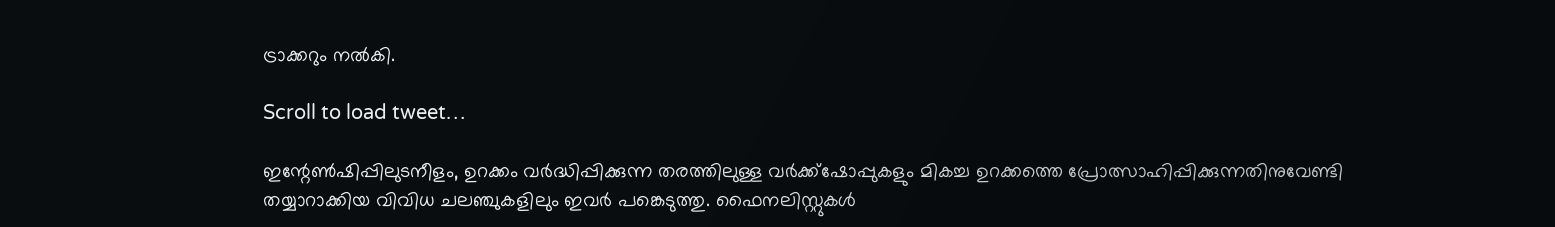ട്രാക്കറും നൽകി.

Scroll to load tweet…

ഇന്റേൺഷിപ്പിലുടനീളം, ഉറക്കം വർദ്ധിപ്പിക്കുന്ന തരത്തിലുള്ള വർക്ക്‌ഷോപ്പുകളും മികച്ച ഉറക്കത്തെ പ്രോത്സാഹിപ്പിക്കുന്നതിനുവേണ്ടി തയ്യാറാക്കിയ വിവിധ ചലഞ്ചുകളിലും ഇവർ പങ്കെടുത്തു. ഫൈനലിസ്റ്റുകൾ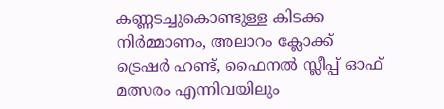കണ്ണടച്ചുകൊണ്ടുള്ള കിടക്ക നിർമ്മാണം, അലാറം ക്ലോക്ക് ട്രെഷർ ഹണ്ട്, ഫൈനൽ സ്ലീപ്പ് ഓഫ് മത്സരം എന്നിവയിലും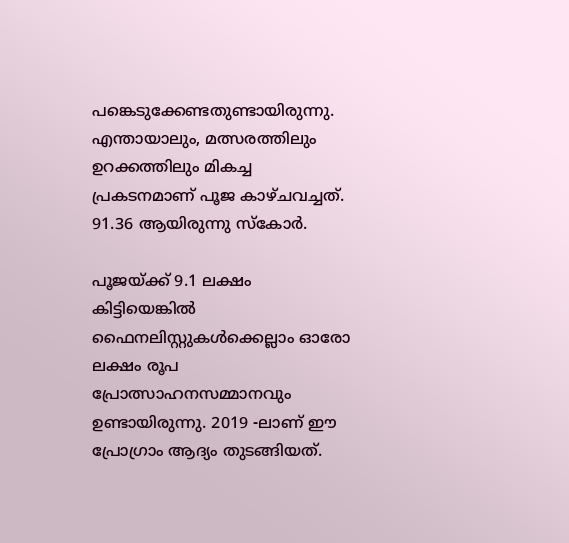പങ്കെടുക്കേണ്ടതുണ്ടായിരുന്നു. എന്തായാലും, മത്സരത്തിലും ഉറക്കത്തിലും മികച്ച പ്രകടനമാണ് പൂജ കാഴ്ചവച്ചത്. 91.36 ആയിരുന്നു സ്കോർ.

പൂജയ്ക്ക് 9.1 ലക്ഷം കിട്ടിയെങ്കിൽ ഫൈനലിസ്റ്റുകൾക്കെല്ലാം ഓരോ ലക്ഷം രൂപ പ്രോത്സാഹനസമ്മാനവും ഉണ്ടായിരുന്നു. 2019 -ലാണ് ഈ പ്രോഗ്രാം ആദ്യം തുടങ്ങിയത്.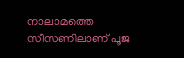നാലാമത്തെ സീസണിലാണ് പൂജ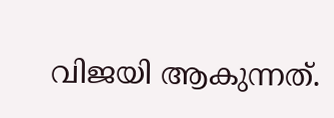വിജയി ആകുന്നത്.